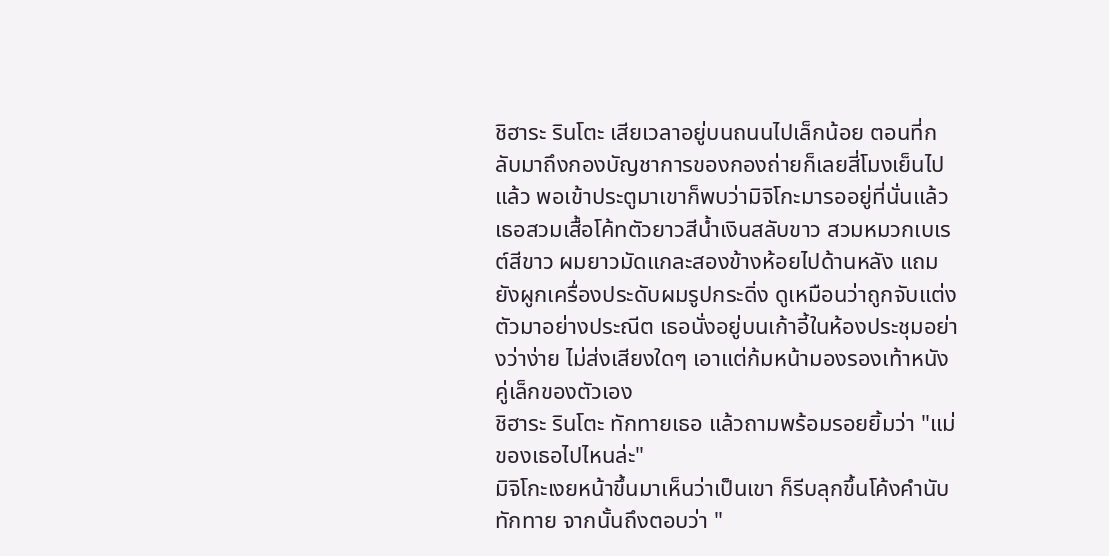ชิฮาระ รินโตะ เสียเวลาอยู่บนถนนไปเล็กน้อย ตอนที่กลับมาถึงกองบัญชาการของกองถ่ายก็เลยสี่โมงเย็นไปแล้ว พอเข้าประตูมาเขาก็พบว่ามิจิโกะมารออยู่ที่นั่นแล้ว
เธอสวมเสื้อโค้ทตัวยาวสีน้ำเงินสลับขาว สวมหมวกเบเรต์สีขาว ผมยาวมัดแกละสองข้างห้อยไปด้านหลัง แถมยังผูกเครื่องประดับผมรูปกระดิ่ง ดูเหมือนว่าถูกจับแต่งตัวมาอย่างประณีต เธอนั่งอยู่บนเก้าอี้ในห้องประชุมอย่างว่าง่าย ไม่ส่งเสียงใดๆ เอาแต่ก้มหน้ามองรองเท้าหนังคู่เล็กของตัวเอง
ชิฮาระ รินโตะ ทักทายเธอ แล้วถามพร้อมรอยยิ้มว่า "แม่ของเธอไปไหนล่ะ"
มิจิโกะเงยหน้าขึ้นมาเห็นว่าเป็นเขา ก็รีบลุกขึ้นโค้งคำนับทักทาย จากนั้นถึงตอบว่า "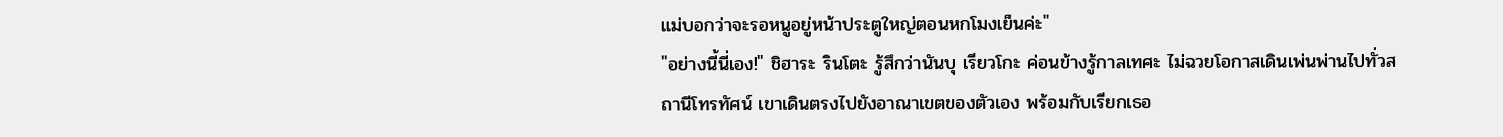แม่บอกว่าจะรอหนูอยู่หน้าประตูใหญ่ตอนหกโมงเย็นค่ะ"
"อย่างนี้นี่เอง!" ชิฮาระ รินโตะ รู้สึกว่านันบุ เรียวโกะ ค่อนข้างรู้กาลเทศะ ไม่ฉวยโอกาสเดินเพ่นพ่านไปทั่วสถานีโทรทัศน์ เขาเดินตรงไปยังอาณาเขตของตัวเอง พร้อมกับเรียกเธอ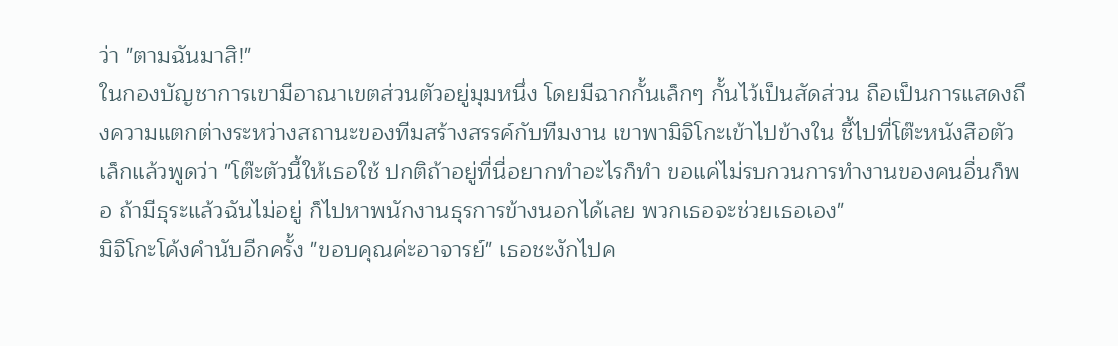ว่า "ตามฉันมาสิ!"
ในกองบัญชาการเขามีอาณาเขตส่วนตัวอยู่มุมหนึ่ง โดยมีฉากกั้นเล็กๆ กั้นไว้เป็นสัดส่วน ถือเป็นการแสดงถึงความแตกต่างระหว่างสถานะของทีมสร้างสรรค์กับทีมงาน เขาพามิจิโกะเข้าไปข้างใน ชี้ไปที่โต๊ะหนังสือตัวเล็กแล้วพูดว่า "โต๊ะตัวนี้ให้เธอใช้ ปกติถ้าอยู่ที่นี่อยากทำอะไรก็ทำ ขอแค่ไม่รบกวนการทำงานของคนอื่นก็พอ ถ้ามีธุระแล้วฉันไม่อยู่ ก็ไปหาพนักงานธุรการข้างนอกได้เลย พวกเธอจะช่วยเธอเอง"
มิจิโกะโค้งคำนับอีกครั้ง "ขอบคุณค่ะอาจารย์" เธอชะงักไปค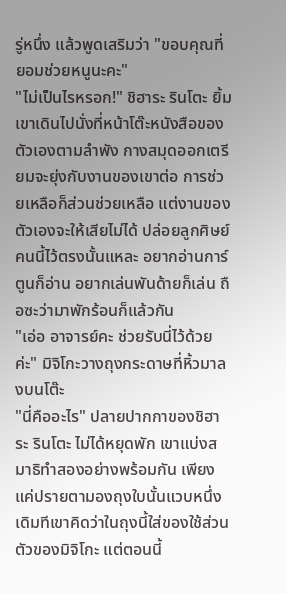รู่หนึ่ง แล้วพูดเสริมว่า "ขอบคุณที่ยอมช่วยหนูนะคะ"
"ไม่เป็นไรหรอก!" ชิฮาระ รินโตะ ยิ้ม เขาเดินไปนั่งที่หน้าโต๊ะหนังสือของตัวเองตามลำพัง กางสมุดออกเตรียมจะยุ่งกับงานของเขาต่อ การช่วยเหลือก็ส่วนช่วยเหลือ แต่งานของตัวเองจะให้เสียไม่ได้ ปล่อยลูกศิษย์คนนี้ไว้ตรงนั้นแหละ อยากอ่านการ์ตูนก็อ่าน อยากเล่นพันด้ายก็เล่น ถือซะว่ามาพักร้อนก็แล้วกัน
"เอ่อ อาจารย์คะ ช่วยรับนี่ไว้ด้วยค่ะ" มิจิโกะวางถุงกระดาษที่หิ้วมาลงบนโต๊ะ
"นี่คืออะไร" ปลายปากกาของชิฮาระ รินโตะ ไม่ได้หยุดพัก เขาแบ่งสมาธิทำสองอย่างพร้อมกัน เพียงแค่ปรายตามองถุงใบนั้นแวบหนึ่ง เดิมทีเขาคิดว่าในถุงนี้ใส่ของใช้ส่วนตัวของมิจิโกะ แต่ตอนนี้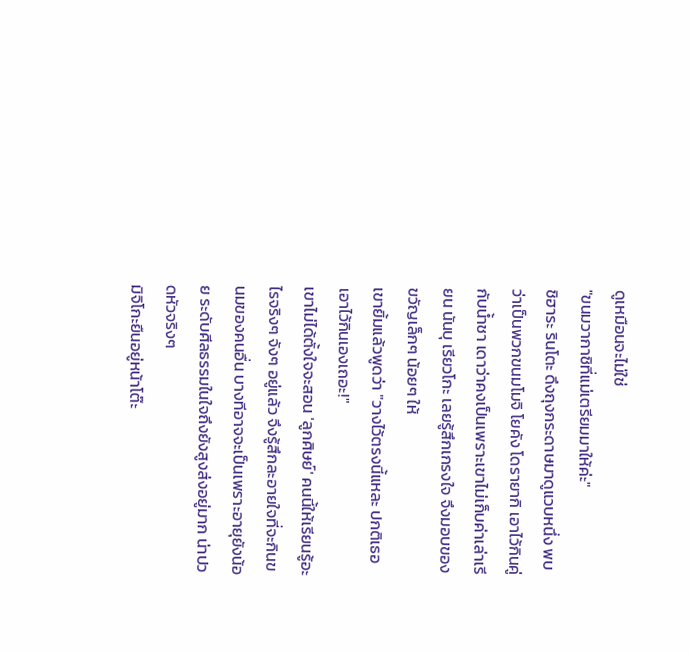ดูเหมือนจะไม่ใช่
"ขนมวากาชิที่แม่เตรียมมาให้ค่ะ"
ชิฮาระ รินโตะ ดึงถุงกระดาษมาดูแวบหนึ่ง พบว่าเป็นพวกขนมโมจิ โยคัง โดรายากิ เอาไว้กินคู่กับน้ำชา เดาว่าคงเป็นเพราะเขาไม่เก็บค่าเล่าเรียน นันบุ เรียวโกะ เลยรู้สึกเกรงใจ จึงมอบของขวัญเล็กๆ น้อยๆ ให้
เขายิ้มแล้วพูดว่า "วางไว้ตรงนี้แหละ ปกติเธอเอาไว้กินเองเถอะ!"
เขาไม่ได้ตั้งใจจะสอน 'ลูกศิษย์' คนนี้ให้เรียนรู้อะไรจริงๆ จังๆ อยู่แล้ว จึงรู้สึกละอายใจที่จะกินขนมของคนอื่น บางทีอาจจะเป็นเพราะอายุยังน้อย ระดับศีลธรรมในใจถึงยังสูงส่งอยู่มาก น่าปวดหัวจริงๆ
มิจิโกะยืนอยู่หน้าโต๊ะ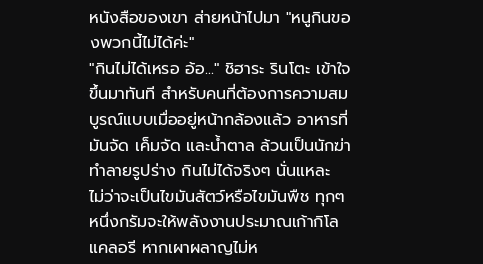หนังสือของเขา ส่ายหน้าไปมา "หนูกินของพวกนี้ไม่ได้ค่ะ"
"กินไม่ได้เหรอ อ้อ..." ชิฮาระ รินโตะ เข้าใจขึ้นมาทันที สำหรับคนที่ต้องการความสมบูรณ์แบบเมื่ออยู่หน้ากล้องแล้ว อาหารที่มันจัด เค็มจัด และน้ำตาล ล้วนเป็นนักฆ่าทำลายรูปร่าง กินไม่ได้จริงๆ นั่นแหละ
ไม่ว่าจะเป็นไขมันสัตว์หรือไขมันพืช ทุกๆ หนึ่งกรัมจะให้พลังงานประมาณเก้ากิโลแคลอรี หากเผาผลาญไม่ห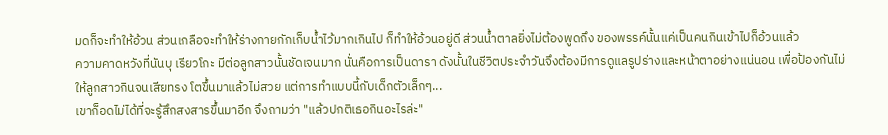มดก็จะทำให้อ้วน ส่วนเกลือจะทำให้ร่างกายกักเก็บน้ำไว้มากเกินไป ก็ทำให้อ้วนอยู่ดี ส่วนน้ำตาลยิ่งไม่ต้องพูดถึง ของพรรค์นั้นแค่เป็นคนกินเข้าไปก็อ้วนแล้ว
ความคาดหวังที่นันบุ เรียวโกะ มีต่อลูกสาวนั้นชัดเจนมาก นั่นคือการเป็นดารา ดังนั้นในชีวิตประจำวันจึงต้องมีการดูแลรูปร่างและหน้าตาอย่างแน่นอน เพื่อป้องกันไม่ให้ลูกสาวกินจนเสียทรง โตขึ้นมาแล้วไม่สวย แต่การทำแบบนี้กับเด็กตัวเล็กๆ...
เขาก็อดไม่ได้ที่จะรู้สึกสงสารขึ้นมาอีก จึงถามว่า "แล้วปกติเธอกินอะไรล่ะ"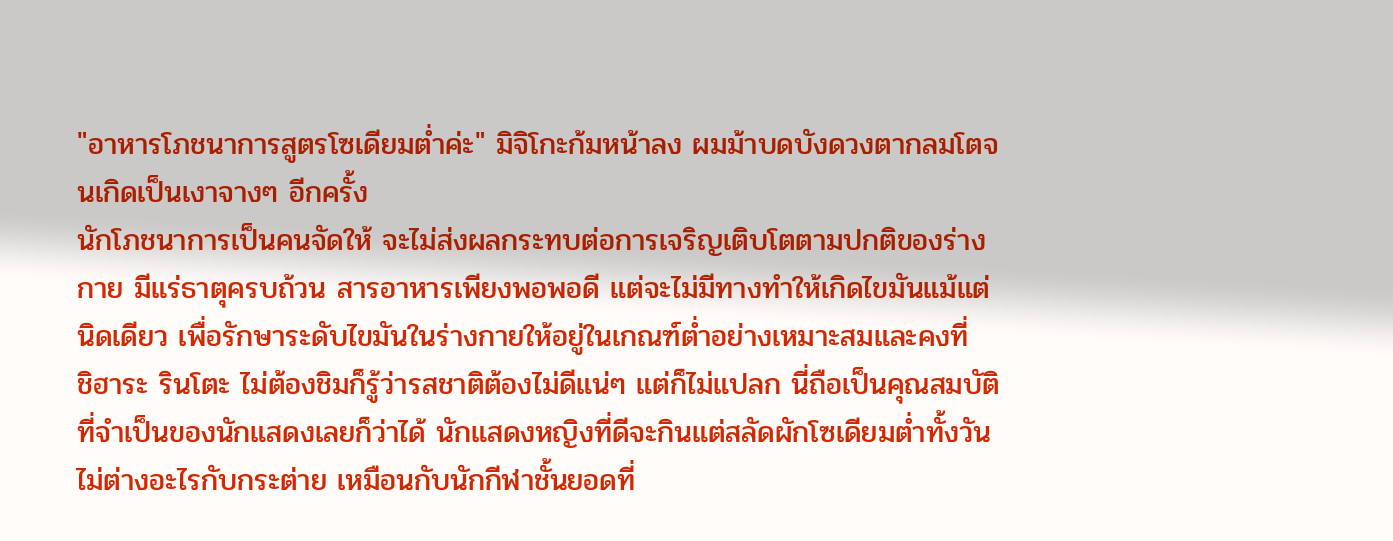"อาหารโภชนาการสูตรโซเดียมต่ำค่ะ" มิจิโกะก้มหน้าลง ผมม้าบดบังดวงตากลมโตจนเกิดเป็นเงาจางๆ อีกครั้ง
นักโภชนาการเป็นคนจัดให้ จะไม่ส่งผลกระทบต่อการเจริญเติบโตตามปกติของร่างกาย มีแร่ธาตุครบถ้วน สารอาหารเพียงพอพอดี แต่จะไม่มีทางทำให้เกิดไขมันแม้แต่นิดเดียว เพื่อรักษาระดับไขมันในร่างกายให้อยู่ในเกณฑ์ต่ำอย่างเหมาะสมและคงที่
ชิฮาระ รินโตะ ไม่ต้องชิมก็รู้ว่ารสชาติต้องไม่ดีแน่ๆ แต่ก็ไม่แปลก นี่ถือเป็นคุณสมบัติที่จำเป็นของนักแสดงเลยก็ว่าได้ นักแสดงหญิงที่ดีจะกินแต่สลัดผักโซเดียมต่ำทั้งวัน ไม่ต่างอะไรกับกระต่าย เหมือนกับนักกีฬาชั้นยอดที่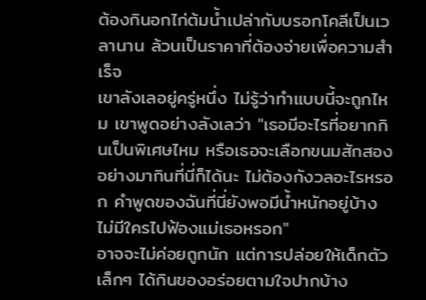ต้องกินอกไก่ต้มน้ำเปล่ากับบรอกโคลีเป็นเวลานาน ล้วนเป็นราคาที่ต้องจ่ายเพื่อความสำเร็จ
เขาลังเลอยู่ครู่หนึ่ง ไม่รู้ว่าทำแบบนี้จะถูกไหม เขาพูดอย่างลังเลว่า "เธอมีอะไรที่อยากกินเป็นพิเศษไหม หรือเธอจะเลือกขนมสักสองอย่างมากินที่นี่ก็ได้นะ ไม่ต้องกังวลอะไรหรอก คำพูดของฉันที่นี่ยังพอมีน้ำหนักอยู่บ้าง ไม่มีใครไปฟ้องแม่เธอหรอก"
อาจจะไม่ค่อยถูกนัก แต่การปล่อยให้เด็กตัวเล็กๆ ได้กินของอร่อยตามใจปากบ้าง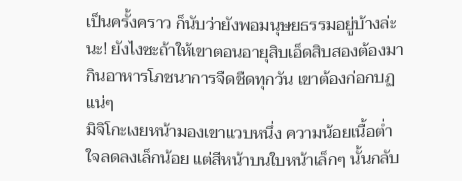เป็นครั้งคราว ก็นับว่ายังพอมนุษยธรรมอยู่บ้างล่ะนะ! ยังไงซะถ้าให้เขาตอนอายุสิบเอ็ดสิบสองต้องมากินอาหารโภชนาการจืดชืดทุกวัน เขาต้องก่อกบฏแน่ๆ
มิจิโกะเงยหน้ามองเขาแวบหนึ่ง ความน้อยเนื้อต่ำใจลดลงเล็กน้อย แต่สีหน้าบนใบหน้าเล็กๆ นั้นกลับ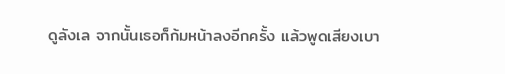ดูลังเล จากนั้นเธอก็ก้มหน้าลงอีกครั้ง แล้วพูดเสียงเบา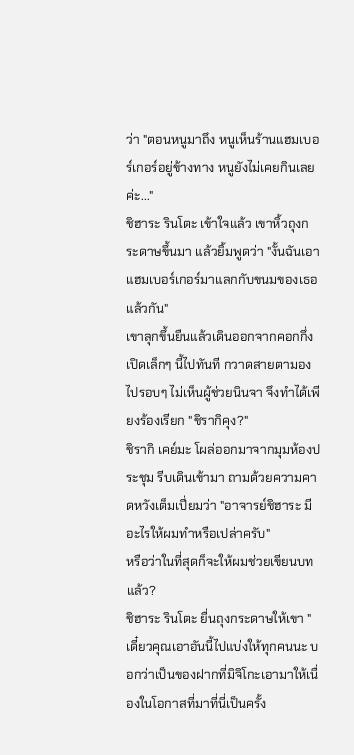ว่า "ตอนหนูมาถึง หนูเห็นร้านแฮมเบอร์เกอร์อยู่ข้างทาง หนูยังไม่เคยกินเลยค่ะ..."
ชิฮาระ รินโตะ เข้าใจแล้ว เขาหิ้วถุงกระดาษขึ้นมา แล้วยิ้มพูดว่า "งั้นฉันเอาแฮมเบอร์เกอร์มาแลกกับขนมของเธอแล้วกัน"
เขาลุกขึ้นยืนแล้วเดินออกจากคอกกึ่งเปิดเล็กๆ นี้ไปทันที กวาดสายตามองไปรอบๆ ไม่เห็นผู้ช่วยนินจา จึงทำได้เพียงร้องเรียก "ชิรากิคุง?"
ชิรากิ เคย์มะ โผล่ออกมาจากมุมห้องประชุม รีบเดินเข้ามา ถามด้วยความคาดหวังเต็มเปี่ยมว่า "อาจารย์ชิฮาระ มีอะไรให้ผมทำหรือเปล่าครับ"
หรือว่าในที่สุดก็จะให้ผมช่วยเขียนบทแล้ว?
ชิฮาระ รินโตะ ยื่นถุงกระดาษให้เขา "เดี๋ยวคุณเอาอันนี้ไปแบ่งให้ทุกคนนะ บอกว่าเป็นของฝากที่มิจิโกะเอามาให้เนื่องในโอกาสที่มาที่นี่เป็นครั้ง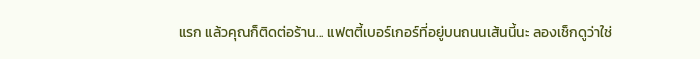แรก แล้วคุณก็ติดต่อร้าน... แฟตตี้เบอร์เกอร์ที่อยู่บนถนนเส้นนี้นะ ลองเช็กดูว่าใช่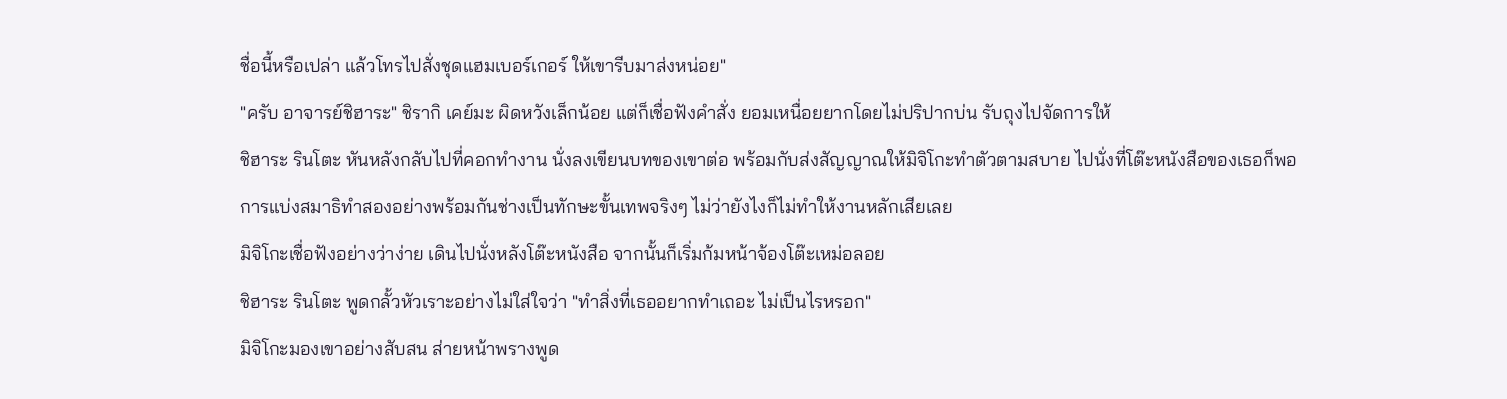ชื่อนี้หรือเปล่า แล้วโทรไปสั่งชุดแฮมเบอร์เกอร์ ให้เขารีบมาส่งหน่อย"
"ครับ อาจารย์ชิฮาระ" ชิรากิ เคย์มะ ผิดหวังเล็กน้อย แต่ก็เชื่อฟังคำสั่ง ยอมเหนื่อยยากโดยไม่ปริปากบ่น รับถุงไปจัดการให้
ชิฮาระ รินโตะ หันหลังกลับไปที่คอกทำงาน นั่งลงเขียนบทของเขาต่อ พร้อมกับส่งสัญญาณให้มิจิโกะทำตัวตามสบาย ไปนั่งที่โต๊ะหนังสือของเธอก็พอ การแบ่งสมาธิทำสองอย่างพร้อมกันช่างเป็นทักษะขั้นเทพจริงๆ ไม่ว่ายังไงก็ไม่ทำให้งานหลักเสียเลย
มิจิโกะเชื่อฟังอย่างว่าง่าย เดินไปนั่งหลังโต๊ะหนังสือ จากนั้นก็เริ่มก้มหน้าจ้องโต๊ะเหม่อลอย
ชิฮาระ รินโตะ พูดกลั้วหัวเราะอย่างไม่ใส่ใจว่า "ทำสิ่งที่เธออยากทำเถอะ ไม่เป็นไรหรอก"
มิจิโกะมองเขาอย่างสับสน ส่ายหน้าพรางพูด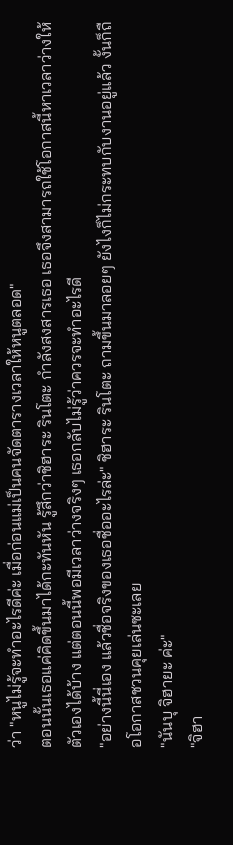ว่า "หนูไม่รู้จะทำอะไรดีค่ะ เมื่อก่อนแม่เป็นคนจัดตารางเวลาให้หนูตลอด"
ตอนนั้นเธอแค่คิดขึ้นมาได้กะทันหัน รู้สึกว่าชิฮาระ รินโตะ กำลังสงสารเธอ เธอจึงสามารถใช้โอกาสนี้หาเวลาว่างให้ตัวเองได้บ้าง แต่ตอนนี้พอมีเวลาว่างจริงๆ เธอกลับไม่รู้ว่าควรจะทำอะไรดี
"อย่างนี้นี่เอง แล้วชื่อจริงของเธอชื่ออะไรล่ะ" ชิฮาระ รินโตะ ถามขึ้นมาลอยๆ ยังไงก็ไม่กระทบกับงานอยู่แล้ว งั้นก็ถือโอกาสชวนคุยเล่นซะเลย
"นันบุ จิฮายะ ค่ะ"
"จิฮา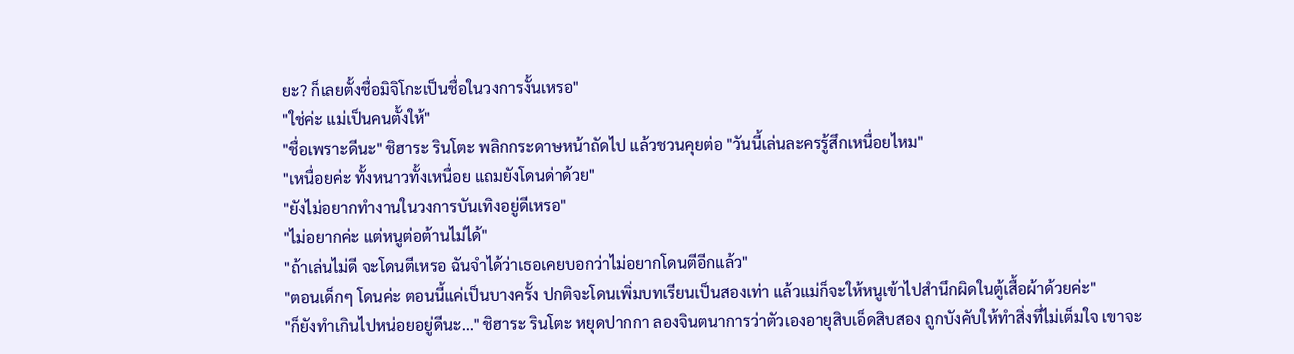ยะ? ก็เลยตั้งชื่อมิจิโกะเป็นชื่อในวงการงั้นเหรอ"
"ใช่ค่ะ แม่เป็นคนตั้งให้"
"ชื่อเพราะดีนะ" ชิฮาระ รินโตะ พลิกกระดาษหน้าถัดไป แล้วชวนคุยต่อ "วันนี้เล่นละครรู้สึกเหนื่อยไหม"
"เหนื่อยค่ะ ทั้งหนาวทั้งเหนื่อย แถมยังโดนด่าด้วย"
"ยังไม่อยากทำงานในวงการบันเทิงอยู่ดีเหรอ"
"ไม่อยากค่ะ แต่หนูต่อต้านไม่ได้"
"ถ้าเล่นไม่ดี จะโดนตีเหรอ ฉันจำได้ว่าเธอเคยบอกว่าไม่อยากโดนตีอีกแล้ว"
"ตอนเด็กๆ โดนค่ะ ตอนนี้แค่เป็นบางครั้ง ปกติจะโดนเพิ่มบทเรียนเป็นสองเท่า แล้วแม่ก็จะให้หนูเข้าไปสำนึกผิดในตู้เสื้อผ้าด้วยค่ะ"
"ก็ยังทำเกินไปหน่อยอยู่ดีนะ..." ชิฮาระ รินโตะ หยุดปากกา ลองจินตนาการว่าตัวเองอายุสิบเอ็ดสิบสอง ถูกบังคับให้ทำสิ่งที่ไม่เต็มใจ เขาจะ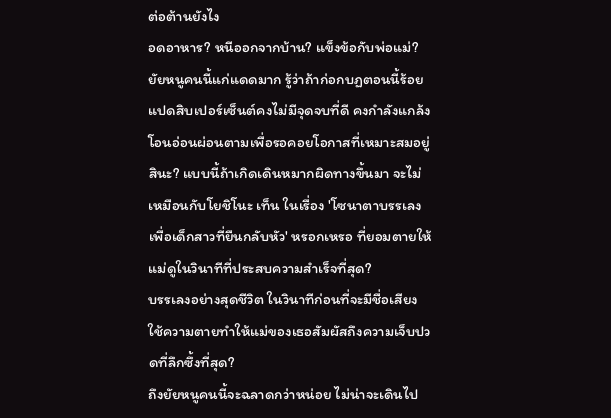ต่อต้านยังไง
อดอาหาร? หนีออกจากบ้าน? แข็งข้อกับพ่อแม่?
ยัยหนูคนนี้แก่แดดมาก รู้ว่าถ้าก่อกบฏตอนนี้ร้อยแปดสิบเปอร์เซ็นต์คงไม่มีจุดจบที่ดี คงกำลังแกล้งโอนอ่อนผ่อนตามเพื่อรอคอยโอกาสที่เหมาะสมอยู่สินะ? แบบนี้ถ้าเกิดเดินหมากผิดทางขึ้นมา จะไม่เหมือนกับโยชิโนะ เท็น ในเรื่อง 'โซนาตาบรรเลงเพื่อเด็กสาวที่ยืนกลับหัว' หรอกเหรอ ที่ยอมตายให้แม่ดูในวินาทีที่ประสบความสำเร็จที่สุด?
บรรเลงอย่างสุดชีวิต ในวินาทีก่อนที่จะมีชื่อเสียง ใช้ความตายทำให้แม่ของเธอสัมผัสถึงความเจ็บปวดที่ลึกซึ้งที่สุด?
ถึงยัยหนูคนนี้จะฉลาดกว่าหน่อย ไม่น่าจะเดินไป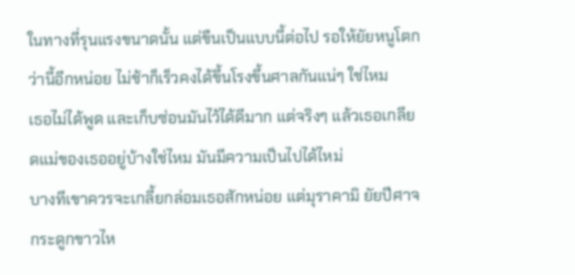ในทางที่รุนแรงขนาดนั้น แต่ขืนเป็นแบบนี้ต่อไป รอให้ยัยหนูโตกว่านี้อีกหน่อย ไม่ช้าก็เร็วคงได้ขึ้นโรงขึ้นศาลกันแน่ๆ ใช่ไหม
เธอไม่ได้พูด และเก็บซ่อนมันไว้ได้ดีมาก แต่จริงๆ แล้วเธอเกลียดแม่ของเธออยู่บ้างใช่ไหม มันมีความเป็นไปได้ไหม่
บางทีเขาควรจะเกลี้ยกล่อมเธอสักหน่อย แต่มุราคามิ ยัยปีศาจกระดูกขาวไห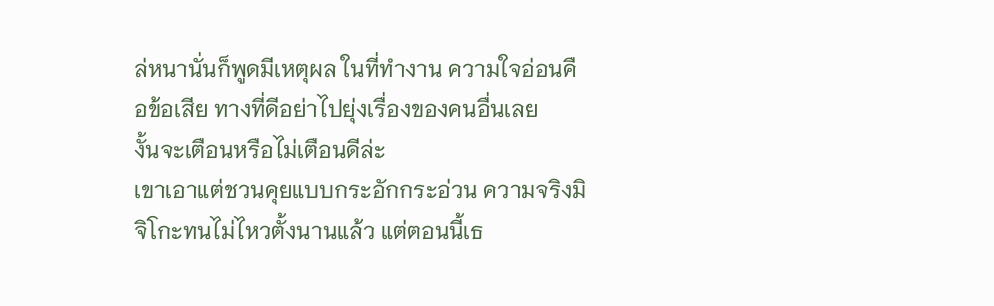ล่หนานั่นก็พูดมีเหตุผล ในที่ทำงาน ความใจอ่อนคือข้อเสีย ทางที่ดีอย่าไปยุ่งเรื่องของคนอื่นเลย
งั้นจะเตือนหรือไม่เตือนดีล่ะ
เขาเอาแต่ชวนคุยแบบกระอักกระอ่วน ความจริงมิจิโกะทนไม่ไหวตั้งนานแล้ว แต่ตอนนี้เธ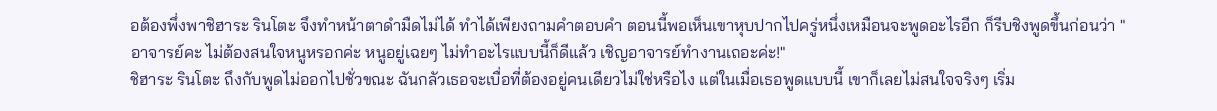อต้องพึ่งพาชิฮาระ รินโตะ จึงทำหน้าตาดำมืดไม่ได้ ทำได้เพียงถามคำตอบคำ ตอนนี้พอเห็นเขาหุบปากไปครู่หนึ่งเหมือนจะพูดอะไรอีก ก็รีบชิงพูดขึ้นก่อนว่า "อาจารย์คะ ไม่ต้องสนใจหนูหรอกค่ะ หนูอยู่เฉยๆ ไม่ทำอะไรแบบนี้ก็ดีแล้ว เชิญอาจารย์ทำงานเถอะค่ะ!"
ชิฮาระ รินโตะ ถึงกับพูดไม่ออกไปชั่วขณะ ฉันกลัวเธอจะเบื่อที่ต้องอยู่คนเดียวไม่ใช่หรือไง แต่ในเมื่อเธอพูดแบบนี้ เขาก็เลยไม่สนใจจริงๆ เริ่ม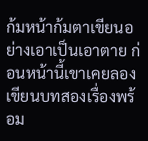ก้มหน้าก้มตาเขียนอย่างเอาเป็นเอาตาย ก่อนหน้านี้เขาเคยลองเขียนบทสองเรื่องพร้อม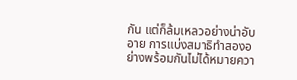กัน แต่ก็ล้มเหลวอย่างน่าอับอาย การแบ่งสมาธิทำสองอย่างพร้อมกันไม่ได้หมายควา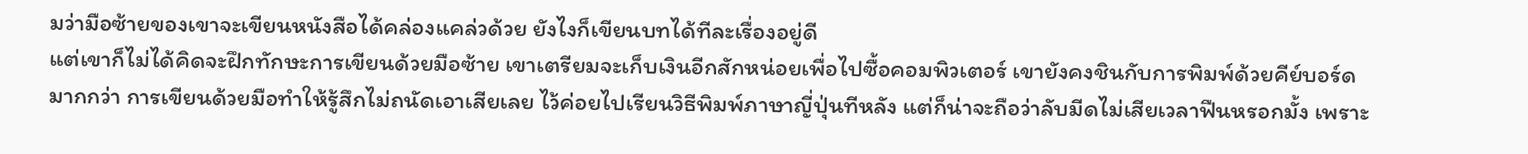มว่ามือซ้ายของเขาจะเขียนหนังสือได้คล่องแคล่วด้วย ยังไงก็เขียนบทได้ทีละเรื่องอยู่ดี
แต่เขาก็ไม่ได้คิดจะฝึกทักษะการเขียนด้วยมือซ้าย เขาเตรียมจะเก็บเงินอีกสักหน่อยเพื่อไปซื้อคอมพิวเตอร์ เขายังคงชินกับการพิมพ์ด้วยคีย์บอร์ดมากกว่า การเขียนด้วยมือทำให้รู้สึกไม่ถนัดเอาเสียเลย ไว้ค่อยไปเรียนวิธีพิมพ์ภาษาญี่ปุ่นทีหลัง แต่ก็น่าจะถือว่าลับมีดไม่เสียเวลาฟืนหรอกมั้ง เพราะ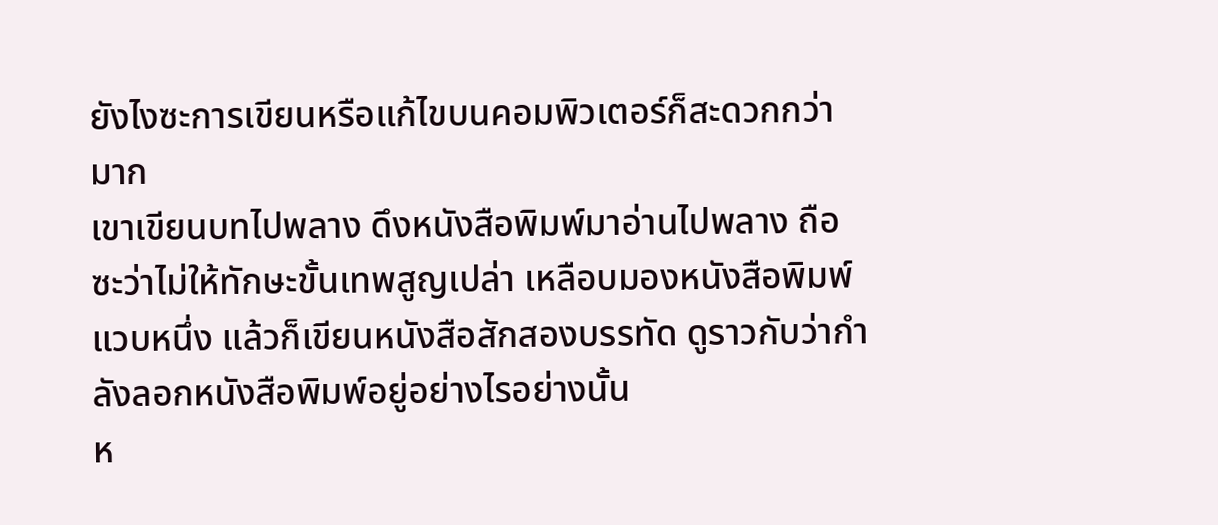ยังไงซะการเขียนหรือแก้ไขบนคอมพิวเตอร์ก็สะดวกกว่ามาก
เขาเขียนบทไปพลาง ดึงหนังสือพิมพ์มาอ่านไปพลาง ถือซะว่าไม่ให้ทักษะขั้นเทพสูญเปล่า เหลือบมองหนังสือพิมพ์แวบหนึ่ง แล้วก็เขียนหนังสือสักสองบรรทัด ดูราวกับว่ากำลังลอกหนังสือพิมพ์อยู่อย่างไรอย่างนั้น
ห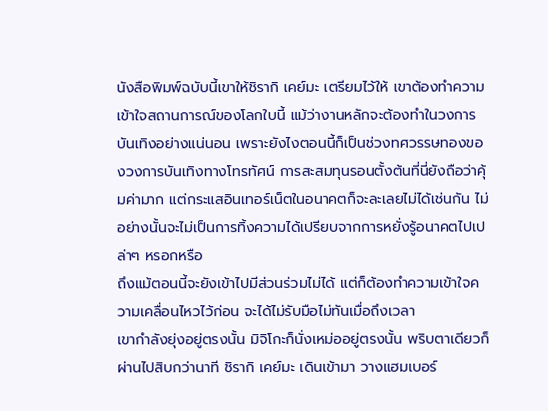นังสือพิมพ์ฉบับนี้เขาให้ชิรากิ เคย์มะ เตรียมไว้ให้ เขาต้องทำความเข้าใจสถานการณ์ของโลกใบนี้ แม้ว่างานหลักจะต้องทำในวงการบันเทิงอย่างแน่นอน เพราะยังไงตอนนี้ก็เป็นช่วงทศวรรษทองของวงการบันเทิงทางโทรทัศน์ การสะสมทุนรอนตั้งต้นที่นี่ยังถือว่าคุ้มค่ามาก แต่กระแสอินเทอร์เน็ตในอนาคตก็จะละเลยไม่ได้เช่นกัน ไม่อย่างนั้นจะไม่เป็นการทิ้งความได้เปรียบจากการหยั่งรู้อนาคตไปเปล่าๆ หรอกหรือ
ถึงแม้ตอนนี้จะยังเข้าไปมีส่วนร่วมไม่ได้ แต่ก็ต้องทำความเข้าใจความเคลื่อนไหวไว้ก่อน จะได้ไม่รับมือไม่ทันเมื่อถึงเวลา
เขากำลังยุ่งอยู่ตรงนั้น มิจิโกะก็นั่งเหม่ออยู่ตรงนั้น พริบตาเดียวก็ผ่านไปสิบกว่านาที ชิรากิ เคย์มะ เดินเข้ามา วางแฮมเบอร์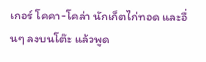เกอร์ โคคา-โคล่า นักเก็ตไก่ทอด และอื่นๆ ลงบนโต๊ะ แล้วพูด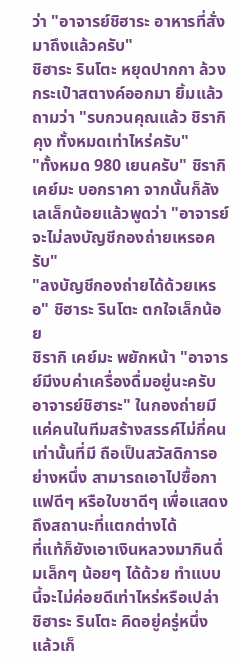ว่า "อาจารย์ชิฮาระ อาหารที่สั่งมาถึงแล้วครับ"
ชิฮาระ รินโตะ หยุดปากกา ล้วงกระเป๋าสตางค์ออกมา ยิ้มแล้วถามว่า "รบกวนคุณแล้ว ชิรากิคุง ทั้งหมดเท่าไหร่ครับ"
"ทั้งหมด 980 เยนครับ" ชิรากิ เคย์มะ บอกราคา จากนั้นก็ลังเลเล็กน้อยแล้วพูดว่า "อาจารย์จะไม่ลงบัญชีกองถ่ายเหรอครับ"
"ลงบัญชีกองถ่ายได้ด้วยเหรอ" ชิฮาระ รินโตะ ตกใจเล็กน้อย
ชิรากิ เคย์มะ พยักหน้า "อาจารย์มีงบค่าเครื่องดื่มอยู่นะครับ อาจารย์ชิฮาระ" ในกองถ่ายมีแค่คนในทีมสร้างสรรค์ไม่กี่คนเท่านั้นที่มี ถือเป็นสวัสดิการอย่างหนึ่ง สามารถเอาไปซื้อกาแฟดีๆ หรือใบชาดีๆ เพื่อแสดงถึงสถานะที่แตกต่างได้
ที่แท้ก็ยังเอาเงินหลวงมากินดื่มเล็กๆ น้อยๆ ได้ด้วย ทำแบบนี้จะไม่ค่อยดีเท่าไหร่หรือเปล่า ชิฮาระ รินโตะ คิดอยู่ครู่หนึ่ง แล้วเก็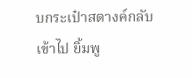บกระเป๋าสตางค์กลับเข้าไป ยิ้มพู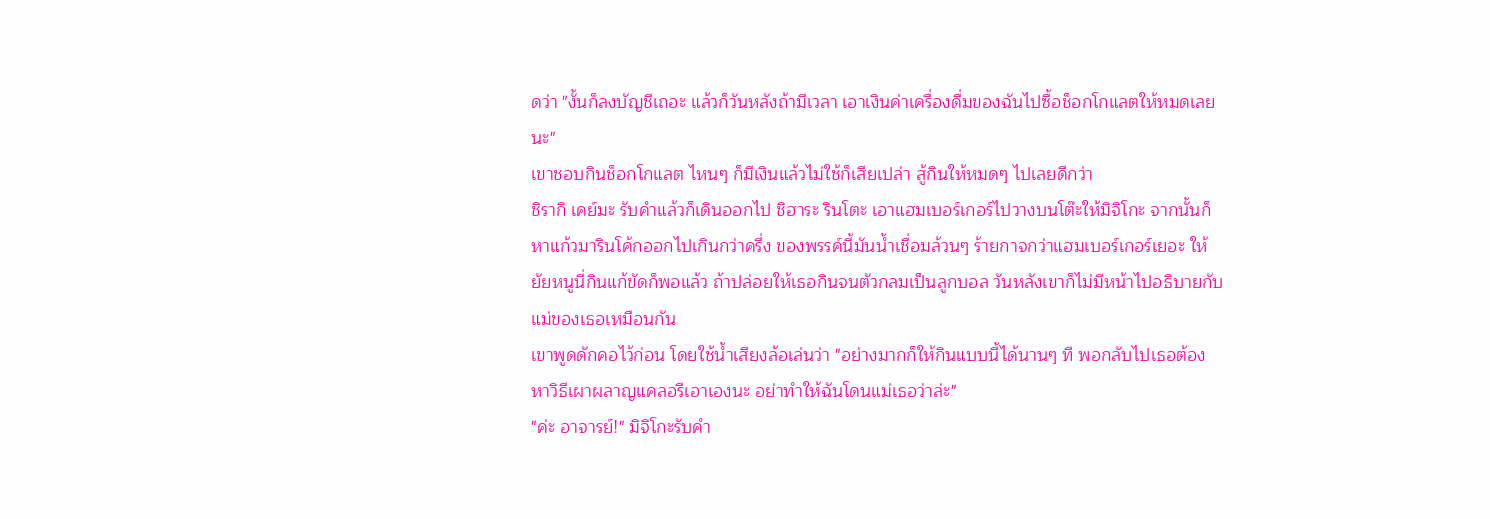ดว่า "งั้นก็ลงบัญชีเถอะ แล้วก็วันหลังถ้ามีเวลา เอาเงินค่าเครื่องดื่มของฉันไปซื้อช็อกโกแลตให้หมดเลยนะ"
เขาชอบกินช็อกโกแลต ไหนๆ ก็มีเงินแล้วไม่ใช้ก็เสียเปล่า สู้กินให้หมดๆ ไปเลยดีกว่า
ชิรากิ เคย์มะ รับคำแล้วก็เดินออกไป ชิฮาระ รินโตะ เอาแฮมเบอร์เกอร์ไปวางบนโต๊ะให้มิจิโกะ จากนั้นก็หาแก้วมารินโค้กออกไปเกินกว่าครึ่ง ของพรรค์นี้มันน้ำเชื่อมล้วนๆ ร้ายกาจกว่าแฮมเบอร์เกอร์เยอะ ให้ยัยหนูนี่กินแก้ขัดก็พอแล้ว ถ้าปล่อยให้เธอกินจนตัวกลมเป็นลูกบอล วันหลังเขาก็ไม่มีหน้าไปอธิบายกับแม่ของเธอเหมือนกัน
เขาพูดดักคอไว้ก่อน โดยใช้น้ำเสียงล้อเล่นว่า "อย่างมากก็ให้กินแบบนี้ได้นานๆ ที พอกลับไปเธอต้องหาวิธีเผาผลาญแคลอรีเอาเองนะ อย่าทำให้ฉันโดนแม่เธอว่าล่ะ"
"ค่ะ อาจารย์!" มิจิโกะรับคำ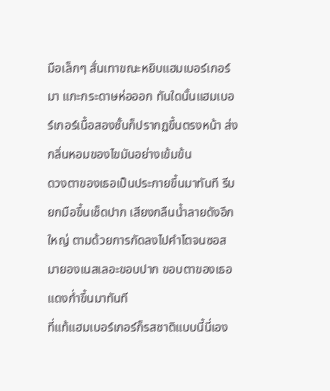มือเล็กๆ สั่นเทาขณะหยิบแฮมเบอร์เกอร์มา แกะกระดาษห่อออก ทันใดนั้นแฮมเบอร์เกอร์เนื้อสองชั้นก็ปรากฏขึ้นตรงหน้า ส่งกลิ่นหอมของไขมันอย่างเข้มข้น
ดวงตาของเธอเป็นประกายขึ้นมาทันที รีบยกมือขึ้นเช็ดปาก เสียงกลืนน้ำลายดังอึกใหญ่ ตามด้วยการกัดลงไปคำโตจนซอสมายองเนสเลอะขอบปาก ขอบตาของเธอแดงก่ำขึ้นมาทันที
ที่แท้แฮมเบอร์เกอร์ก็รสชาติแบบนี้นี่เอง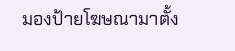มองป้ายโฆษณามาตั้ง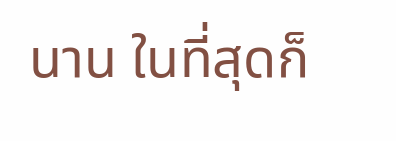นาน ในที่สุดก็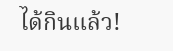ได้กินแล้ว!